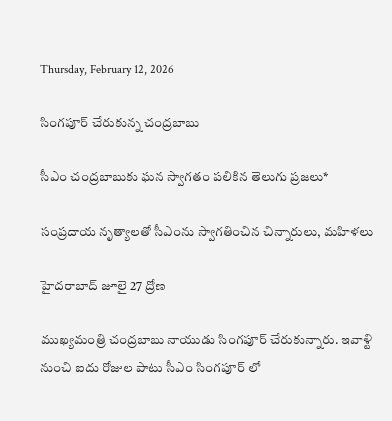Thursday, February 12, 2026

సింగపూర్ చేరుకున్న చంద్రబాబు

సీఎం చంద్రబాబుకు ఘన స్వాగతం పలికిన తెలుగు ప్రజలు*

సంప్రదాయ నృత్యాలతో సీఎంను స్వాగతించిన చిన్నారులు, మహిళలు

హైదరాబాద్ జూలై 27 ద్రోణ

ముఖ్యమంత్రి చంద్రబాబు నాయుడు సింగపూర్ చేరుకున్నారు. ఇవాళ్టి నుంచి ఐదు రోజుల పాటు సీఎం సింగపూర్ లో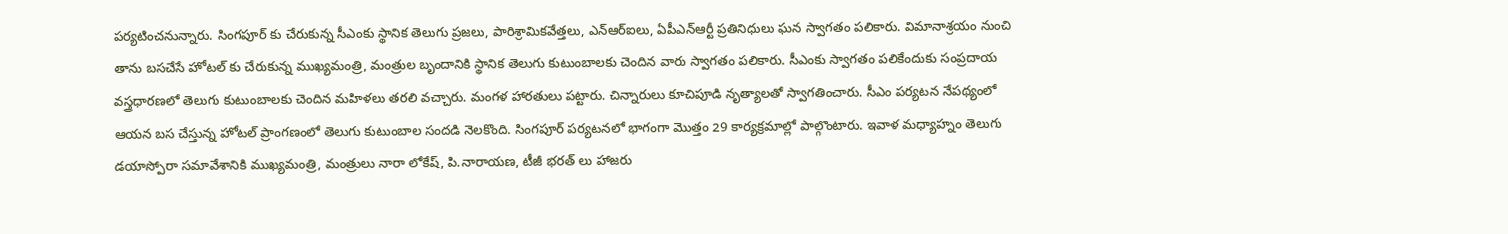పర్యటించనున్నారు. సింగపూర్ కు చేరుకున్న సీఎంకు స్థానిక తెలుగు ప్రజలు, పారిశ్రామికవేత్తలు, ఎన్ఆర్ఐలు, ఏపీఎన్ఆర్టీ ప్రతినిధులు ఘన స్వాగతం పలికారు. విమానాశ్రయం నుంచి తాను బసచేసే హోటల్ కు చేరుకున్న ముఖ్యమంత్రి, మంత్రుల బృందానికి స్థానిక తెలుగు కుటుంబాలకు చెందిన వారు స్వాగతం పలికారు. సీఎంకు స్వాగతం పలికేందుకు సంప్రదాయ వస్త్రధారణలో తెలుగు కుటుంబాలకు చెందిన మహిళలు తరలి వచ్చారు. మంగళ హారతులు పట్టారు. చిన్నారులు కూచిపూడి నృత్యాలతో స్వాగతించారు. సీఎం పర్యటన నేపథ్యంలో ఆయన బస చేస్తున్న హోటల్ ప్రాంగణంలో తెలుగు కుటుంబాల సందడి నెలకొంది. సింగపూర్ పర్యటనలో భాగంగా మొత్తం 29 కార్యక్రమాల్లో పాల్గొంటారు. ఇవాళ మధ్యాహ్నం తెలుగు డయాస్పోరా సమావేశానికి ముఖ్యమంత్రి, మంత్రులు నారా లోకేష్, పి.నారాయణ, టీజీ భరత్ లు హాజరు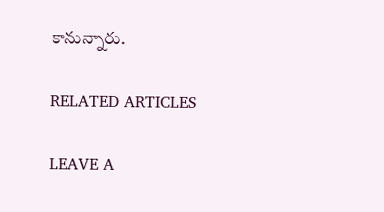కానున్నారు.

RELATED ARTICLES

LEAVE A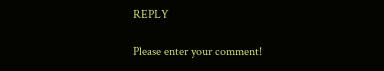REPLY

Please enter your comment!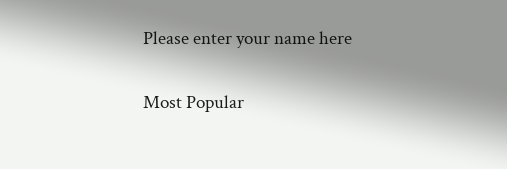Please enter your name here

Most Popular